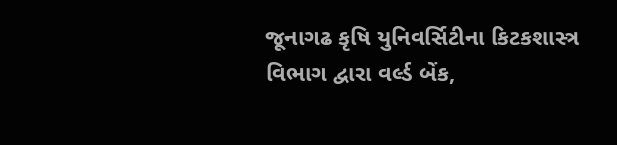જૂનાગઢ કૃષિ યુનિવર્સિટીના કિટકશાસ્ત્ર વિભાગ દ્વારા વર્લ્ડ બેંક,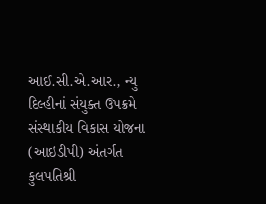આઈ.સી.એ.આર., ન્યુ દિલ્હીનાં સંયુક્ત ઉપક્રમે સંસ્થાકીય વિકાસ યોજના (આઇડીપી) અંતર્ગત કુલપતિશ્રી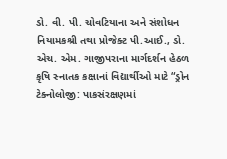ડો. વી. પી. ચોવટિયાના અને સંશોધન નિયામકશ્રી તથા પ્રોજેક્ટ પી.આઈ., ડો. એચ. એમ. ગાજીપરાના માર્ગદર્શન હેઠળ કૃષિ સ્નાતક કક્ષાનાં વિદ્યાર્થીઓ માટે “ડ્રોન ટેક્નોલોજી: પાકસંરક્ષણમાં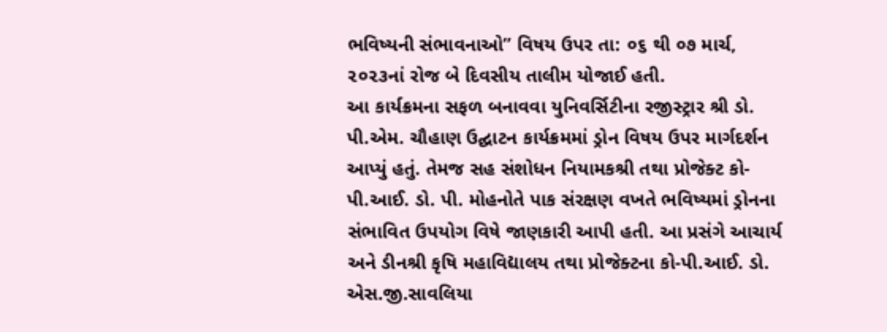ભવિષ્યની સંભાવનાઓ” વિષય ઉપર તા: ૦૬ થી ૦૭ માર્ચ, ૨૦૨૩નાં રોજ બે દિવસીય તાલીમ યોજાઈ હતી.
આ કાર્યક્રમના સફળ બનાવવા યુનિવર્સિટીના રજીસ્ટ્રાર શ્રી ડો. પી.એમ. ચૌહાણ ઉદ્ઘાટન કાર્યક્રમમાં ડ્રોન વિષય ઉપર માર્ગદર્શન આપ્યું હતું. તેમજ સહ સંશોધન નિયામકશ્રી તથા પ્રોજેક્ટ કો-પી.આઈ. ડો. પી. મોહનોતે પાક સંરક્ષણ વખતે ભવિષ્યમાં ડ્રોનના સંભાવિત ઉપયોગ વિષે જાણકારી આપી હતી. આ પ્રસંગે આચાર્ય અને ડીનશ્રી કૃષિ મહાવિદ્યાલય તથા પ્રોજેક્ટના કો-પી.આઈ. ડો. એસ.જી.સાવલિયા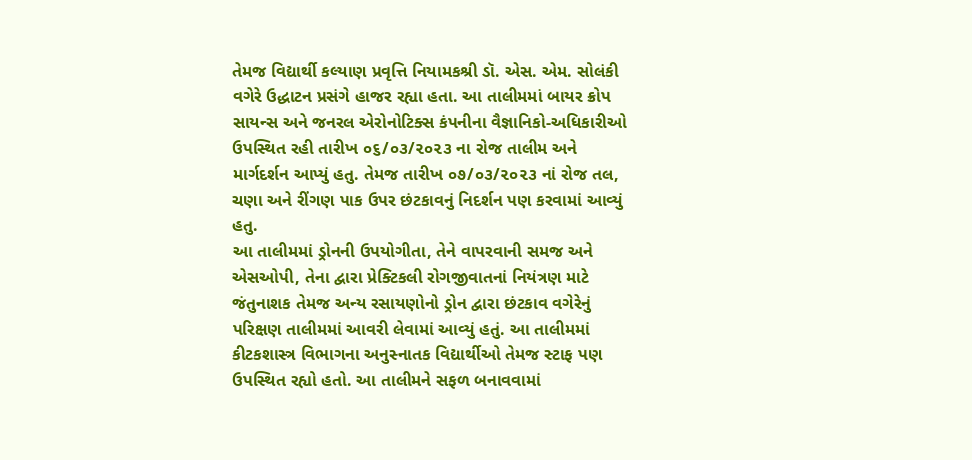તેમજ વિદ્યાર્થી કલ્યાણ પ્રવૃત્તિ નિયામકશ્રી ડૉ. એસ. એમ. સોલંકી વગેરે ઉદ્ધાટન પ્રસંગે હાજર રહ્યા હતા. આ તાલીમમાં બાયર ક્રોપ સાયન્સ અને જનરલ એરોનોટિક્સ કંપનીના વૈજ્ઞાનિકો-અધિકારીઓ ઉપસ્થિત રહી તારીખ ૦૬/૦૩/૨૦૨૩ ના રોજ તાલીમ અને માર્ગદર્શન આપ્યું હતુ. તેમજ તારીખ ૦૭/૦૩/૨૦૨૩ નાં રોજ તલ, ચણા અને રીંગણ પાક ઉપર છંટકાવનું નિદર્શન પણ કરવામાં આવ્યું હતુ.
આ તાલીમમાં ડ્રોનની ઉપયોગીતા, તેને વાપરવાની સમજ અને એસઓપી, તેના દ્વારા પ્રેક્ટિકલી રોગજીવાતનાં નિયંત્રણ માટે જંતુનાશક તેમજ અન્ય રસાયણોનો ડ્રોન દ્વારા છંટકાવ વગેરેનું પરિક્ષણ તાલીમમાં આવરી લેવામાં આવ્યું હતું. આ તાલીમમાં કીટકશાસ્ત્ર વિભાગના અનુસ્નાતક વિદ્યાર્થીઓ તેમજ સ્ટાફ પણ ઉપસ્થિત રહ્યો હતો. આ તાલીમને સફળ બનાવવામાં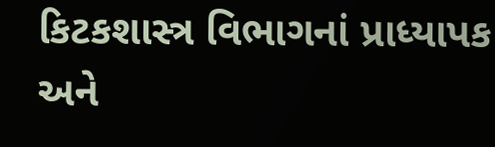કિટકશાસ્ત્ર વિભાગનાં પ્રાધ્યાપક અને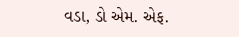વડા, ડો એમ. એફ.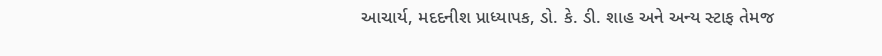આચાર્ય, મદદનીશ પ્રાધ્યાપક, ડો. કે. ડી. શાહ અને અન્ય સ્ટાફ તેમજ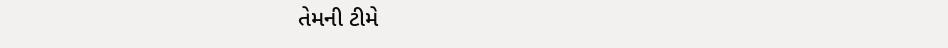તેમની ટીમે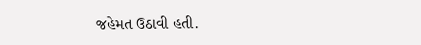જહેમત ઉઠાવી હતી.